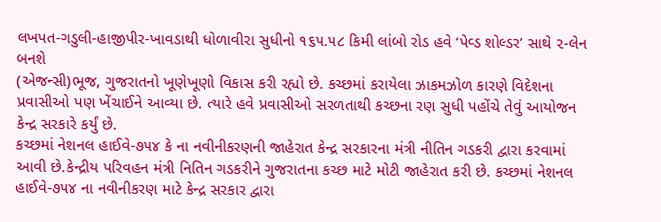લખપત-ગડુલી-હાજીપીર-ખાવડાથી ધોળાવીરા સુધીનો ૧૬૫.૫૮ કિમી લાંબો રોડ હવે ‘પેવ્ડ શોલ્ડર’ સાથે ૨-લેન બનશે
(એજન્સી)ભૂજ, ગુજરાતનો ખૂણેખૂણો વિકાસ કરી રહ્યો છે. કચ્છમાં કરાયેલા ઝાકમઝોળ કારણે વિદેશના પ્રવાસીઓ પણ ખેંચાઈને આવ્યા છે. ત્યારે હવે પ્રવાસીઓ સરળતાથી કચ્છના રણ સુધી પહોંચે તેવું આયોજન કેન્દ્ર સરકારે કર્યું છે.
કચ્છમાં નેશનલ હાઈવે-૭૫૪ કે ના નવીનીકરણની જાહેરાત કેન્દ્ર સરકારના મંત્રી નીતિન ગડકરી દ્વારા કરવામાં આવી છે.કેન્દ્રીય પરિવહન મંત્રી નિતિન ગડકરીને ગુજરાતના કચ્છ માટે મોટી જાહેરાત કરી છે. કચ્છમાં નેશનલ હાઈવે-૭૫૪ ના નવીનીકરણ માટે કેન્દ્ર સરકાર દ્વારા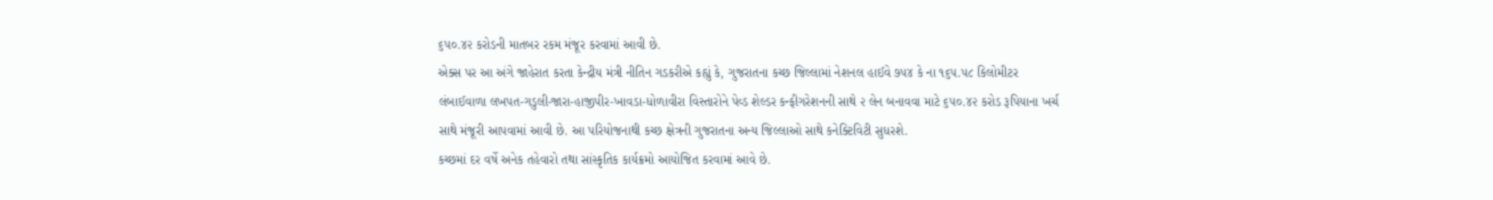૬૫૦.૪૨ કરોડની માતબર રકમ મંજૂર કરવામાં આવી છે.
એક્સ પર આ અંગે જાહેરાત કરતા કેન્દ્રીય મંત્રી નીતિન ગડકરીએ કહ્યું કે, ગુજરાતના કચ્છ જિલ્લામાં નેશનલ હાઈવે ૭૫૪ કે ના ૧૬૫.૫૮ કિલોમીટર લંબાઈવાળા લખપત-ગડુલી-જારા-હાજીપીર-ખાવડા-ધોળાવીરા વિસ્તારોને પેવ્ડ શેલ્ડર કન્ફીગરેશનની સાથે ૨ લેન બનાવવા માટે ૬૫૦.૪૨ કરોડ રૂપિયાના ખર્ચ સાથે મંજૂરી આપવામાં આવી છે. આ પરિયોજનાથી કચ્છ ક્ષેત્રની ગુજરાતના અન્ય જિલ્લાઓ સાથે કનેક્ટિવિટી સુધરશે.
કચ્છમાં દર વર્ષે અનેક તહેવારો તથા સાંસ્કૃતિક કાર્યક્રમો આયોજિત કરવામાં આવે છે.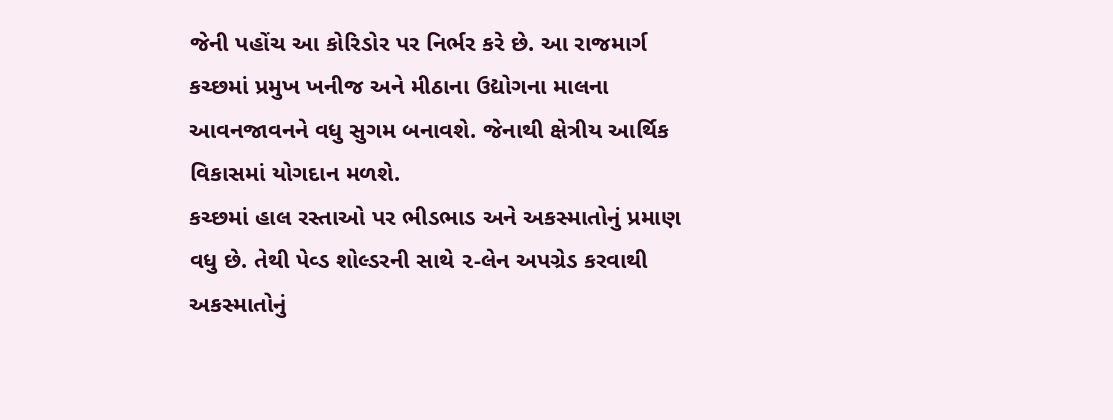જેની પહોંચ આ કોરિડોર પર નિર્ભર કરે છે. આ રાજમાર્ગ કચ્છમાં પ્રમુખ ખનીજ અને મીઠાના ઉદ્યોગના માલના આવનજાવનને વધુ સુગમ બનાવશે. જેનાથી ક્ષેત્રીય આર્થિક વિકાસમાં યોગદાન મળશે.
કચ્છમાં હાલ રસ્તાઓ પર ભીડભાડ અને અકસ્માતોનું પ્રમાણ વધુ છે. તેથી પેવ્ડ શોલ્ડરની સાથે ૨-લેન અપગ્રેડ કરવાથી અકસ્માતોનું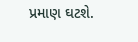પ્રમાણ ઘટશે.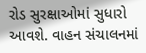રોડ સુરક્ષાઓમાં સુધારો આવશે. વાહન સંચાલનમાં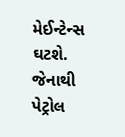મેઈન્ટેન્સ ઘટશે. જેનાથી પેટ્રોલ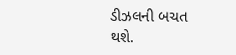ડીઝલની બચત થશે.